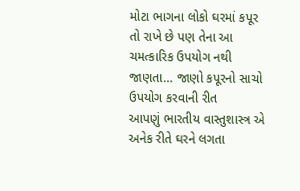મોટા ભાગના લોકો ઘરમાં કપૂર તો રાખે છે પણ તેના આ ચમત્કારિક ઉપયોગ નથી જાણતા… જાણો કપૂરનો સાચો ઉપયોગ કરવાની રીત
આપણું ભારતીય વાસ્તુશાસ્ત્ર એ અનેક રીતે ઘરને લગતા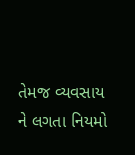તેમજ વ્યવસાય ને લગતા નિયમો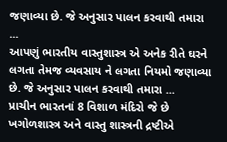જણાવ્યા છે. જે અનુસાર પાલન કરવાથી તમારા ...
આપણું ભારતીય વાસ્તુશાસ્ત્ર એ અનેક રીતે ઘરને લગતા તેમજ વ્યવસાય ને લગતા નિયમો જણાવ્યા છે. જે અનુસાર પાલન કરવાથી તમારા ...
પ્રાચીન ભારતનાં 8 વિશાળ મંદિરો જે છે ખગોળશાસ્ત્ર અને વાસ્તુ શાસ્ત્રની દ્રષ્ટીએ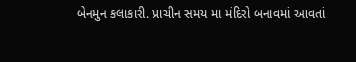બેનમુન કલાકારી. પ્રાચીન સમય મા મંદિરો બનાવમાં આવતાં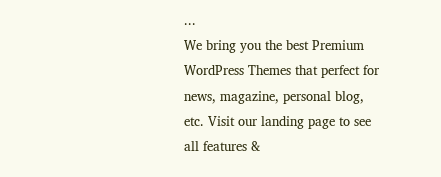...
We bring you the best Premium WordPress Themes that perfect for news, magazine, personal blog, etc. Visit our landing page to see all features &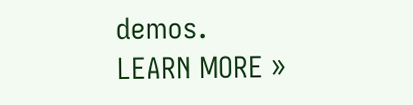demos.
LEARN MORE »